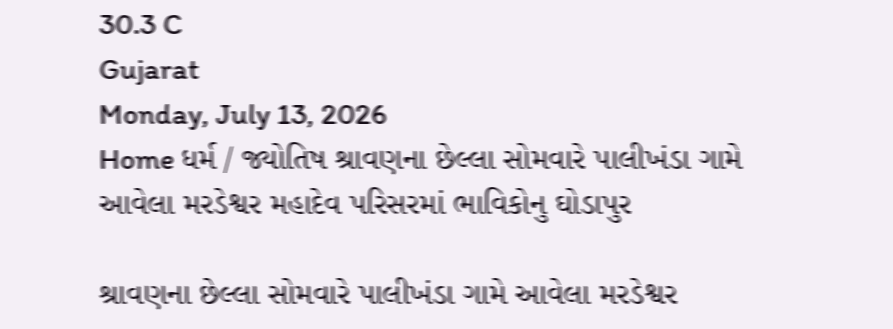30.3 C
Gujarat
Monday, July 13, 2026
Home ધર્મ / જ્યોતિષ શ્રાવણના છેલ્લા સોમવારે પાલીખંડા ગામે આવેલા મરડેશ્વર મહાદેવ પરિસરમાં ભાવિકોનુ ઘોડાપુર

શ્રાવણના છેલ્લા સોમવારે પાલીખંડા ગામે આવેલા મરડેશ્વર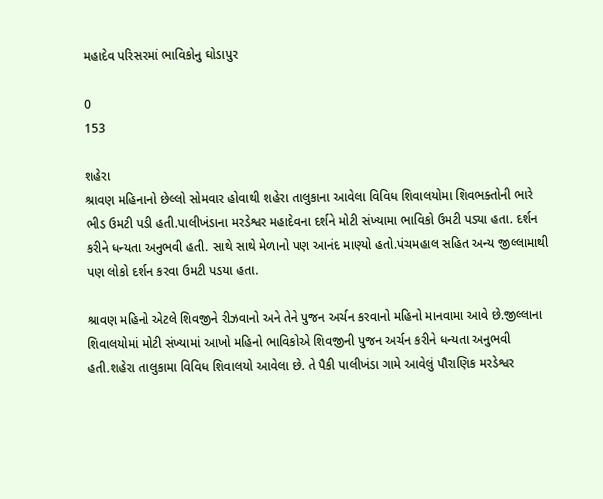મહાદેવ પરિસરમાં ભાવિકોનુ ઘોડાપુર

0
153

શહેરા
શ્રાવણ મહિનાનો છેલ્લો સોમવાર હોવાથી શહેરા તાલુકાના આવેલા વિવિધ શિવાલયોમા શિવભક્તોની ભારે ભીડ ઉમટી પડી હતી.પાલીખંડાના મરડેશ્વર મહાદેવના દર્શને મોટી સંખ્યામા ભાવિકો ઉમટી પડ્યા હતા. દર્શન કરીને ધન્યતા અનુભવી હતી. સાથે સાથે મેળાનો પણ આનંદ માણ્યો હતો.પંચમહાલ સહિત અન્ય જીલ્લામાથી પણ લોકો દર્શન કરવા ઉમટી પડયા હતા.

શ્રાવણ મહિનો એટલે શિવજીને રીઝવાનો અને તેને પુજન અર્ચન કરવાનો મહિનો માનવામા આવે છે.જીલ્લાના શિવાલયોમાં મોટી સંખ્યામાં આખો મહિનો ભાવિકોએ શિવજીની પુજન અર્ચન કરીને ધન્યતા અનુભવી હતી.શહેરા તાલુકામા વિવિધ શિવાલયો આવેલા છે. તે પૈકી પાલીખંડા ગામે આવેલું પૌરાણિક મરડેશ્વર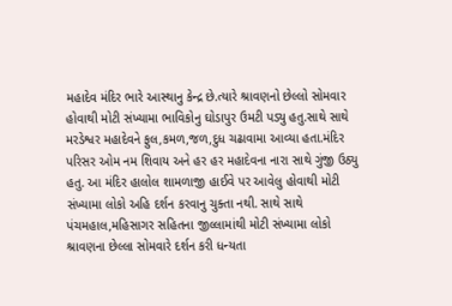મહાદેવ મંદિર ભારે આસ્થાનુ કેન્દ્ર છે.ત્યારે શ્રાવણનો છેલ્લો સોમવાર હોવાથી મોટી સંખ્યામા ભાવિકોનુ ઘોડાપુર ઉમટી પડ્યુ હતુ.સાથે સાથે મરડેશ્વર મહાદેવને ફુલ,કમળ,જળ,દુધ ચઢાવામા આવ્યા હતા.મંદિર પરિસર ઓમ નમ શિવાય અને હર હર મહાદેવના નારા સાથે ગુંજી ઉઠ્યુ હતુ. આ મંદિર હાલોલ શામળાજી હાઈવે પર આવેલુ હોવાથી મોટી સંખ્યામા લોકો અહિ દર્શન કરવાનુ ચુક્તા નથી. સાથે સાથે પંચમહાલ,મહિસાગર સહિતના જીલ્લામાંથી મોટી સંખ્યામા લોકો શ્રાવણના છેલ્લા સોમવારે દર્શન કરી ધન્યતા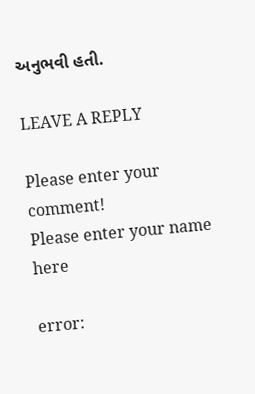અનુભવી હતી.

LEAVE A REPLY

Please enter your comment!
Please enter your name here

error: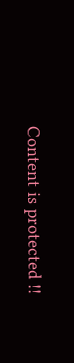Content is protected !!